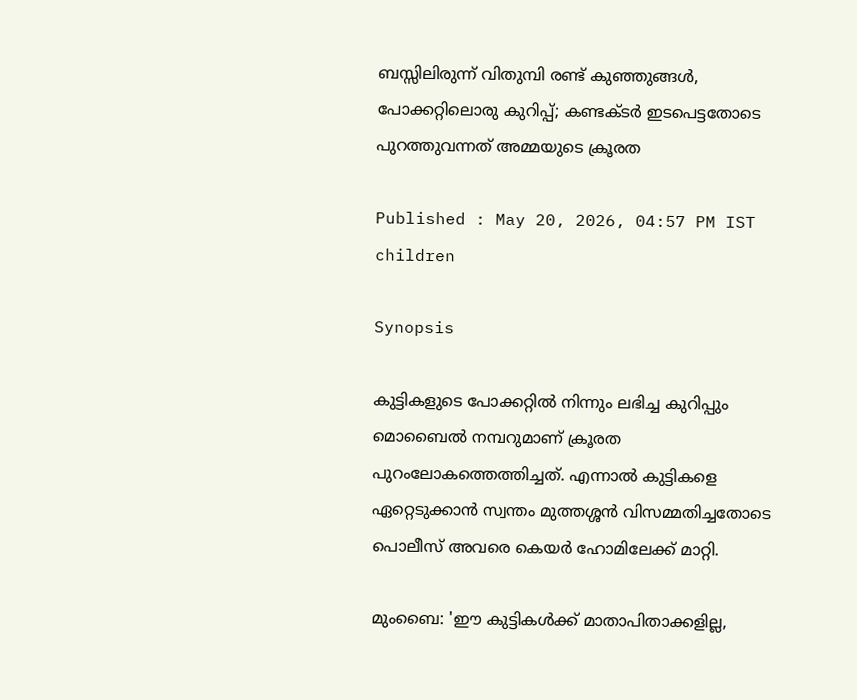ബസ്സിലിരുന്ന് വിതുമ്പി രണ്ട് കുഞ്ഞുങ്ങൾ, പോക്കറ്റിലൊരു കുറിപ്പ്; കണ്ടക്ടർ ഇടപെട്ടതോടെ പുറത്തുവന്നത് അമ്മയുടെ ക്രൂരത

Published : May 20, 2026, 04:57 PM IST
children

Synopsis

കുട്ടികളുടെ പോക്കറ്റിൽ നിന്നും ലഭിച്ച കുറിപ്പും മൊബൈൽ നമ്പറുമാണ് ക്രൂരത പുറംലോകത്തെത്തിച്ചത്. എന്നാൽ കുട്ടികളെ ഏറ്റെടുക്കാൻ സ്വന്തം മുത്തശ്ശൻ വിസമ്മതിച്ചതോടെ പൊലീസ് അവരെ കെയർ ഹോമിലേക്ക് മാറ്റി.

മുംബൈ: 'ഈ കുട്ടികൾക്ക് മാതാപിതാക്കളില്ല,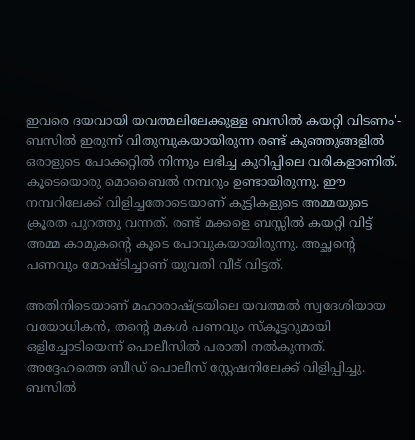ഇവരെ ദയവായി യവത്മലിലേക്കുള്ള ബസിൽ കയറ്റി വിടണം'- ബസിൽ ഇരുന്ന് വിതുമ്പുകയായിരുന്ന രണ്ട് കുഞ്ഞുങ്ങളിൽ ഒരാളുടെ പോക്കറ്റിൽ നിന്നും ലഭിച്ച കുറിപ്പിലെ വരികളാണിത്. കൂടെയൊരു മൊബൈൽ നമ്പറും ഉണ്ടായിരുന്നു. ഈ നമ്പറിലേക്ക് വിളിച്ചതോടെയാണ് കുട്ടികളുടെ അമ്മയുടെ ക്രൂരത പുറത്തു വന്നത്. രണ്ട് മക്കളെ ബസ്സിൽ കയറ്റി വിട്ട് അമ്മ കാമുകന്‍റെ കൂടെ പോവുകയായിരുന്നു. അച്ഛന്‍റെ പണവും മോഷ്ടിച്ചാണ് യുവതി വീട് വിട്ടത്.

അതിനിടെയാണ് മഹാരാഷ്ട്രയിലെ യവത്മൽ സ്വദേശിയായ വയോധികൻ, തന്‍റെ മകൾ പണവും സ്കൂട്ടറുമായി ഒളിച്ചോടിയെന്ന് പൊലീസിൽ പരാതി നൽകുന്നത്. അദ്ദേഹത്തെ ബീഡ് പൊലീസ് സ്റ്റേഷനിലേക്ക് വിളിപ്പിച്ചു. ബസിൽ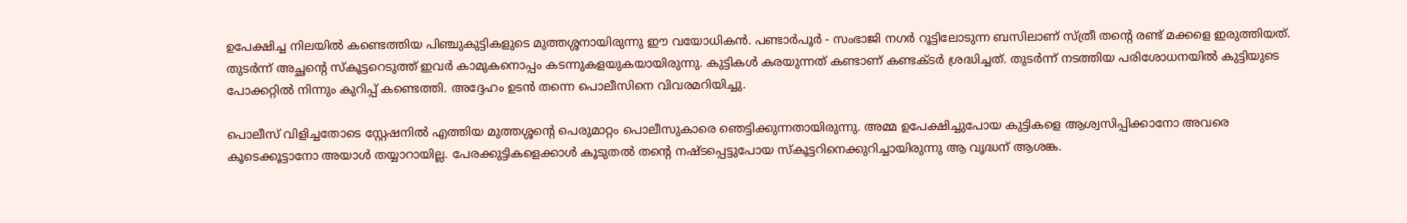ഉപേക്ഷിച്ച നിലയിൽ കണ്ടെത്തിയ പിഞ്ചുകുട്ടികളുടെ മുത്തശ്ശനായിരുന്നു ഈ വയോധികൻ. പണ്ടാർപൂർ - സംഭാജി നഗർ റൂട്ടിലോടുന്ന ബസിലാണ് സ്ത്രീ തന്‍റെ രണ്ട് മക്കളെ ഇരുത്തിയത്. തുടർന്ന് അച്ഛന്‍റെ സ്കൂട്ടറെടുത്ത് ഇവർ കാമുകനൊപ്പം കടന്നുകളയുകയായിരുന്നു. കുട്ടികൾ കരയുന്നത് കണ്ടാണ് കണ്ടക്ടർ ശ്രദ്ധിച്ചത്. തുടർന്ന് നടത്തിയ പരിശോധനയിൽ കുട്ടിയുടെ പോക്കറ്റിൽ നിന്നും കുറിപ്പ് കണ്ടെത്തി. അദ്ദേഹം ഉടൻ തന്നെ പൊലീസിനെ വിവരമറിയിച്ചു.

പൊലീസ് വിളിച്ചതോടെ സ്റ്റേഷനിൽ എത്തിയ മുത്തശ്ശന്റെ പെരുമാറ്റം പൊലീസുകാരെ ഞെട്ടിക്കുന്നതായിരുന്നു. അമ്മ ഉപേക്ഷിച്ചുപോയ കുട്ടികളെ ആശ്വസിപ്പിക്കാനോ അവരെ കൂടെക്കൂട്ടാനോ അയാൾ തയ്യാറായില്ല. പേരക്കുട്ടികളെക്കാൾ കൂടുതൽ തന്റെ നഷ്ടപ്പെട്ടുപോയ സ്കൂട്ടറിനെക്കുറിച്ചായിരുന്നു ആ വൃദ്ധന് ആശങ്ക.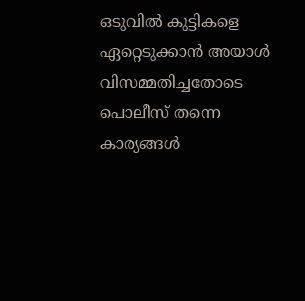ഒടുവിൽ കുട്ടികളെ ഏറ്റെടുക്കാൻ അയാൾ വിസമ്മതിച്ചതോടെ പൊലീസ് തന്നെ കാര്യങ്ങൾ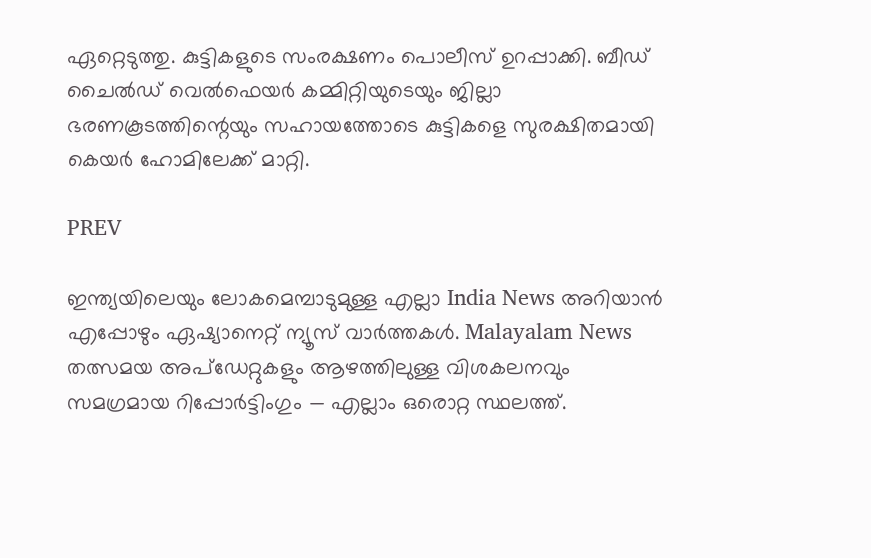ഏറ്റെടുത്തു. കുട്ടികളുടെ സംരക്ഷണം പൊലീസ് ഉറപ്പാക്കി. ബീഡ് ചൈൽഡ് വെൽഫെയർ കമ്മിറ്റിയുടെയും ജില്ലാ ഭരണകൂടത്തിന്റെയും സഹായത്തോടെ കുട്ടികളെ സുരക്ഷിതമായി കെയർ ഹോമിലേക്ക് മാറ്റി.

PREV

ഇന്ത്യയിലെയും ലോകമെമ്പാടുമുള്ള എല്ലാ India News അറിയാൻ എപ്പോഴും ഏഷ്യാനെറ്റ് ന്യൂസ് വാർത്തകൾ. Malayalam News   തത്സമയ അപ്‌ഡേറ്റുകളും ആഴത്തിലുള്ള വിശകലനവും സമഗ്രമായ റിപ്പോർട്ടിംഗും — എല്ലാം ഒരൊറ്റ സ്ഥലത്ത്.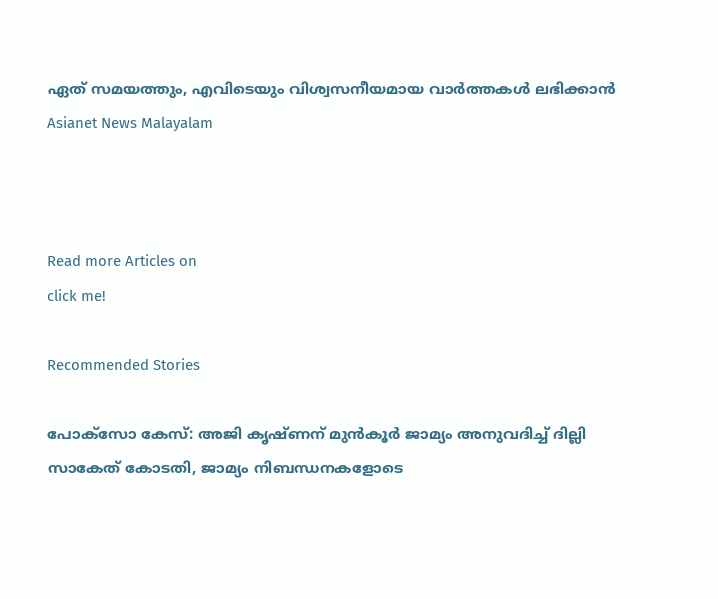ഏത് സമയത്തും, എവിടെയും വിശ്വസനീയമായ വാർത്തകൾ ലഭിക്കാൻ Asianet News Malayalam



Read more Articles on
click me!

Recommended Stories

പോക്സോ കേസ്: അജി കൃഷ്ണന് മുൻകൂർ ജാമ്യം അനുവദിച്ച് ദില്ലി സാകേത് കോടതി, ജാമ്യം നിബന്ധനകളോടെ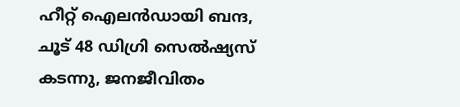ഹീറ്റ് ഐലൻഡായി ബന്ദ, ചൂട് 48 ഡിഗ്രി സെൽഷ്യസ് കടന്നു, ജനജീവിതം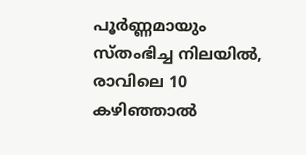പൂർണ്ണമായും സ്തംഭിച്ച നിലയിൽ, രാവിലെ 10 കഴിഞ്ഞാൽ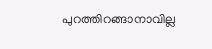പുറത്തിറങ്ങാനാവില്ല